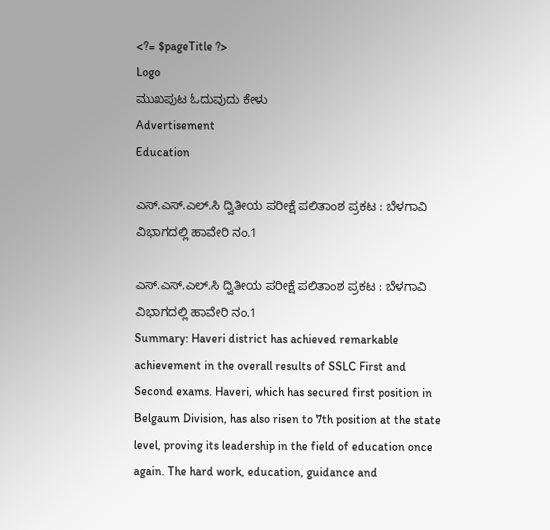<?= $pageTitle ?>
Logo
ಮುಖಪುಟ ಓದುವುದು ಕೇಳು
Advertisement
Education

ಎಸ್.ಎಸ್.ಎಲ್.ಸಿ ದ್ವಿತೀಯ ಪರೀಕ್ಷೆ ಪಲಿತಾಂಶ ಪ್ರಕಟ : ಬೆಳಗಾವಿ ವಿಭಾಗದಲ್ಲಿ ಹಾವೇರಿ ನಂ.1

ಎಸ್.ಎಸ್.ಎಲ್.ಸಿ ದ್ವಿತೀಯ ಪರೀಕ್ಷೆ ಪಲಿತಾಂಶ ಪ್ರಕಟ : ಬೆಳಗಾವಿ ವಿಭಾಗದಲ್ಲಿ ಹಾವೇರಿ ನಂ.1
Summary: Haveri district has achieved remarkable achievement in the overall results of SSLC First and Second exams. Haveri, which has secured first position in Belgaum Division, has also risen to 7th position at the state level, proving its leadership in the field of education once again. The hard work, education, guidance and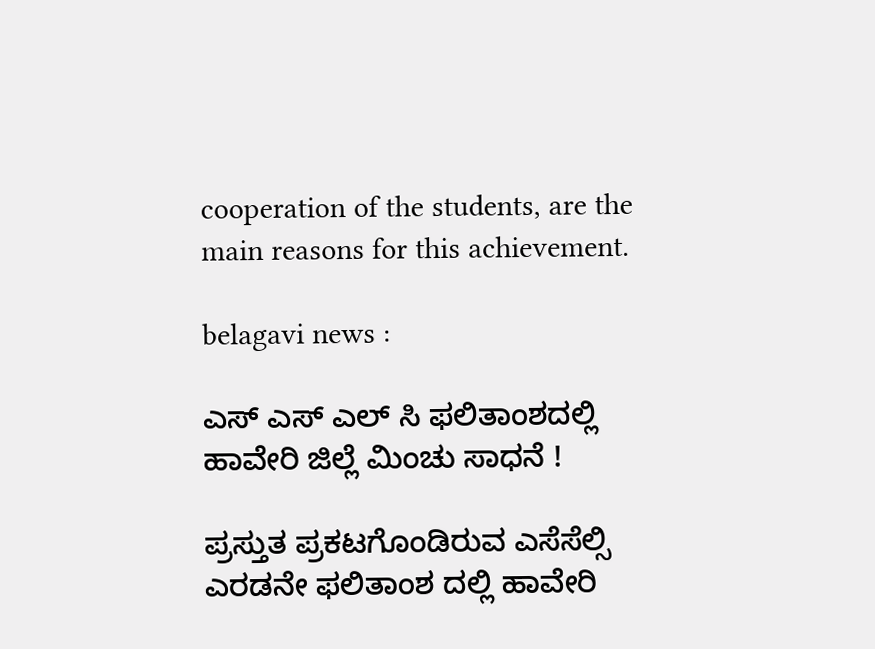cooperation of the students, are the main reasons for this achievement.

belagavi news :

ಎಸ್ ಎಸ್ ಎಲ್ ಸಿ ಫಲಿತಾಂಶದಲ್ಲಿ ಹಾವೇರಿ ಜಿಲ್ಲೆ ಮಿಂಚು ಸಾಧನೆ !

ಪ್ರಸ್ತುತ ಪ್ರಕಟಗೊಂಡಿರುವ ಎಸೆಸೆಲ್ಸಿ ಎರಡನೇ ಫಲಿತಾಂಶ ದಲ್ಲಿ ಹಾವೇರಿ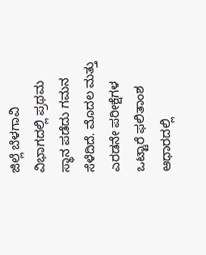ಜಿಲ್ಲೆ ಬೆಳಗಾವಿ ವಿಭಾಗದಲ್ಲಿ ಪ್ರಥಮ ಸ್ಥಾನ ಪಡೆದು ಗಮನ ಸೆಳೆದಿದೆ. ಮೊದಲ ಮತ್ತು ಎರಡನೇ ಪರೀಕ್ಷೆಗಳ ಒಟ್ಟಾರೆ ಫಲಿತಾಂಶ ಆಧಾರದಲ್ಲಿ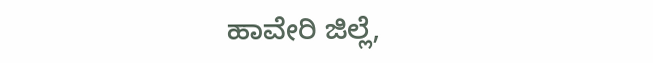ಹಾವೇರಿ ಜಿಲ್ಲೆ,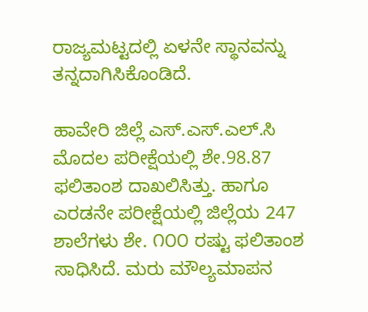ರಾಜ್ಯಮಟ್ಟದಲ್ಲಿ ಏಳನೇ ಸ್ಥಾನವನ್ನು ತನ್ನದಾಗಿಸಿಕೊಂಡಿದೆ.

ಹಾವೇರಿ ಜಿಲ್ಲೆ ಎಸ್.ಎಸ್.ಎಲ್.ಸಿ ಮೊದಲ ಪರೀಕ್ಷೆಯಲ್ಲಿ ಶೇ.98.87 ಫಲಿತಾಂಶ ದಾಖಲಿಸಿತ್ತು. ಹಾಗೂ ಎರಡನೇ ಪರೀಕ್ಷೆಯಲ್ಲಿ ಜಿಲ್ಲೆಯ 247 ಶಾಲೆಗಳು ಶೇ. ೧೦೦ ರಷ್ಟು ಫಲಿತಾಂಶ ಸಾಧಿಸಿದೆ. ಮರು ಮೌಲ್ಯಮಾಪನ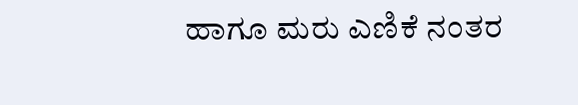ಹಾಗೂ ಮರು ಎಣಿಕೆ ನಂತರ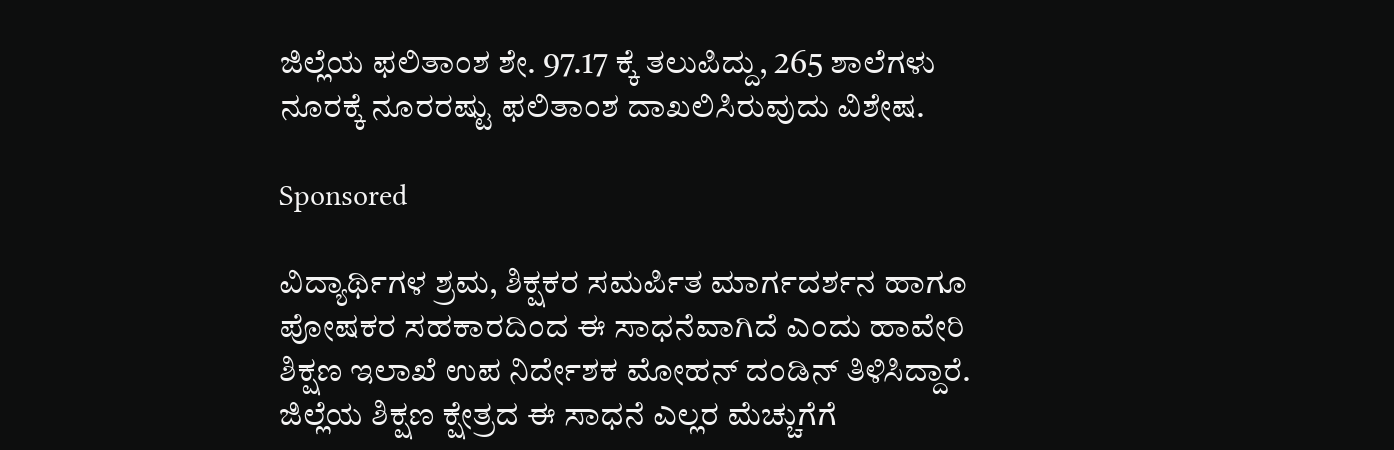ಜಿಲ್ಲೆಯ ಫಲಿತಾಂಶ ಶೇ. 97.17 ಕ್ಕೆ ತಲುಪಿದ್ದು, 265 ಶಾಲೆಗಳು ನೂರಕ್ಕೆ ನೂರರಷ್ಟು ಫಲಿತಾಂಶ ದಾಖಲಿಸಿರುವುದು ವಿಶೇಷ.

Sponsored

ವಿದ್ಯಾರ್ಥಿಗಳ ಶ್ರಮ, ಶಿಕ್ಷಕರ ಸಮರ್ಪಿತ ಮಾರ್ಗದರ್ಶನ ಹಾಗೂ ಪೋಷಕರ ಸಹಕಾರದಿಂದ ಈ ಸಾಧನೆವಾಗಿದೆ ಎಂದು ಹಾವೇರಿ ಶಿಕ್ಷಣ ಇಲಾಖೆ ಉಪ ನಿರ್ದೇಶಕ ಮೋಹನ್ ದಂಡಿನ್ ತಿಳಿಸಿದ್ದಾರೆ. ಜಿಲ್ಲೆಯ ಶಿಕ್ಷಣ ಕ್ಷೇತ್ರದ ಈ ಸಾಧನೆ ಎಲ್ಲರ ಮೆಚ್ಚುಗೆಗೆ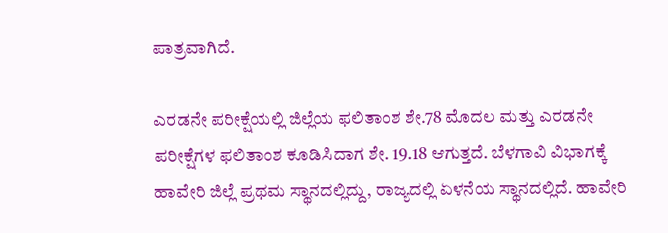ಪಾತ್ರವಾಗಿದೆ.

ಎರಡನೇ ಪರೀಕ್ಷೆಯಲ್ಲಿ ಜಿಲ್ಲೆಯ ಫಲಿತಾಂಶ ಶೇ.78 ಮೊದಲ ಮತ್ತು ಎರಡನೇ ಪರೀಕ್ಷೆಗಳ ಫಲಿತಾಂಶ ಕೂಡಿಸಿದಾಗ ಶೇ. 19.18 ಆಗುತ್ತದೆ. ಬೆಳಗಾವಿ ವಿಭಾಗಕ್ಕೆ ಹಾವೇರಿ ಜಿಲ್ಲೆ ಪ್ರಥಮ ಸ್ಥಾನದಲ್ಲಿದ್ದು, ರಾಜ್ಯದಲ್ಲಿ ಏಳನೆಯ ಸ್ಥಾನದಲ್ಲಿದೆ. ಹಾವೇರಿ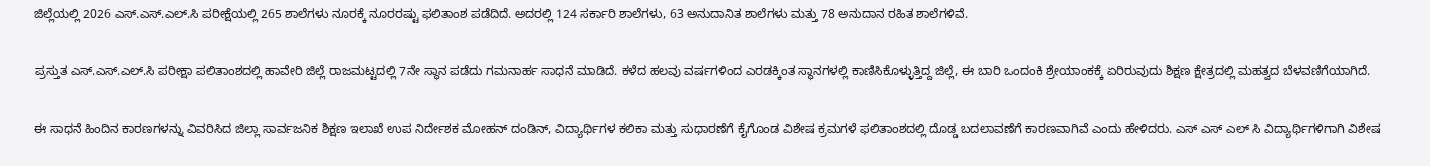ಜಿಲ್ಲೆಯಲ್ಲಿ 2026 ಎಸ್.ಎಸ್.ಎಲ್.ಸಿ ಪರೀಕ್ಷೆಯಲ್ಲಿ 265 ಶಾಲೆಗಳು ನೂರಕ್ಕೆ ನೂರರಷ್ಟು ಫಲಿತಾಂಶ ಪಡೆದಿದೆ. ಅದರಲ್ಲಿ 124 ಸರ್ಕಾರಿ ಶಾಲೆಗಳು, 63 ಅನುದಾನಿತ ಶಾಲೆಗಳು ಮತ್ತು 78 ಅನುದಾನ ರಹಿತ ಶಾಲೆಗಳಿವೆ.

ಪ್ರಸ್ತುತ ಎಸ್.ಎಸ್.ಎಲ್.ಸಿ ಪರೀಕ್ಷಾ ಪಲಿತಾಂಶದಲ್ಲಿ ಹಾವೇರಿ ಜಿಲ್ಲೆ ರಾಜಮಟ್ಟದಲ್ಲಿ 7ನೇ ಸ್ಥಾನ ಪಡೆದು ಗಮನಾರ್ಹ ಸಾಧನೆ ಮಾಡಿದೆ. ಕಳೆದ ಹಲವು ವರ್ಷಗಳಿಂದ ಎರಡಕ್ಕಿಂತ ಸ್ಥಾನಗಳಲ್ಲಿ ಕಾಣಿಸಿಕೊಳ್ಳುತ್ತಿದ್ದ ಜಿಲ್ಲೆ, ಈ ಬಾರಿ ಒಂದಂಕಿ ಶ್ರೇಯಾಂಕಕ್ಕೆ ಏರಿರುವುದು ಶಿಕ್ಷಣ ಕ್ಷೇತ್ರದಲ್ಲಿ ಮಹತ್ವದ ಬೆಳವಣಿಗೆಯಾಗಿದೆ.

ಈ ಸಾಧನೆ ಹಿಂದಿನ ಕಾರಣಗಳನ್ನು ವಿವರಿಸಿದ ಜಿಲ್ಲಾ ಸಾರ್ವಜನಿಕ ಶಿಕ್ಷಣ ಇಲಾಖೆ ಉಪ ನಿರ್ದೇಶಕ ಮೋಹನ್ ದಂಡಿನ್, ವಿದ್ಯಾರ್ಥಿಗಳ ಕಲಿಕಾ ಮತ್ತು ಸುಧಾರಣೆಗೆ ಕೈಗೊಂಡ ವಿಶೇಷ ಕ್ರಮಗಳೆ ಫಲಿತಾಂಶದಲ್ಲಿ ದೊಡ್ಡ ಬದಲಾವಣೆಗೆ ಕಾರಣವಾಗಿವೆ ಎಂದು ಹೇಳಿದರು. ಎಸ್ ಎಸ್ ಎಲ್ ಸಿ ವಿದ್ಯಾರ್ಥಿಗಳಿಗಾಗಿ ವಿಶೇಷ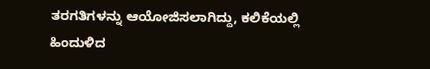ತರಗತಿಗಳನ್ನು ಆಯೋಜಿಸಲಾಗಿದ್ದು, ಕಲಿಕೆಯಲ್ಲಿ ಹಿಂದುಳಿದ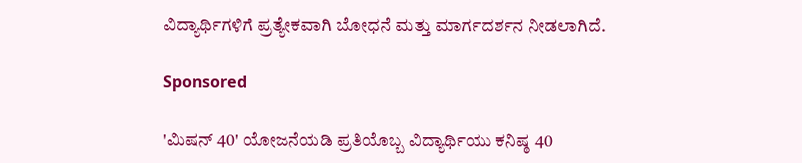ವಿದ್ಯಾರ್ಥಿಗಳಿಗೆ ಪ್ರತ್ಯೇಕವಾಗಿ ಬೋಧನೆ ಮತ್ತು ಮಾರ್ಗದರ್ಶನ ನೀಡಲಾಗಿದೆ.

Sponsored

'ಮಿಷನ್ 40' ಯೋಜನೆಯಡಿ ಪ್ರತಿಯೊಬ್ಬ ವಿದ್ಯಾರ್ಥಿಯು ಕನಿಷ್ಠ 40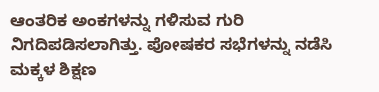ಆಂತರಿಕ ಅಂಕಗಳನ್ನು ಗಳಿಸುವ ಗುರಿ ನಿಗದಿಪಡಿಸಲಾಗಿತ್ತು. ಪೋಷಕರ ಸಭೆಗಳನ್ನು ನಡೆಸಿ ಮಕ್ಕಳ ಶಿಕ್ಷಣ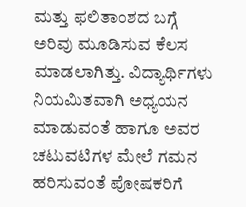ಮತ್ತು ಫಲಿತಾಂಶದ ಬಗ್ಗೆ ಅರಿವು ಮೂಡಿಸುವ ಕೆಲಸ ಮಾಡಲಾಗಿತ್ತು. ವಿದ್ಯಾರ್ಥಿಗಳು ನಿಯಮಿತವಾಗಿ ಅಧ್ಯಯನ ಮಾಡುವಂತೆ ಹಾಗೂ ಅವರ ಚಟುವಟಿಗಳ ಮೇಲೆ ಗಮನ ಹರಿಸುವಂತೆ ಪೋಷಕರಿಗೆ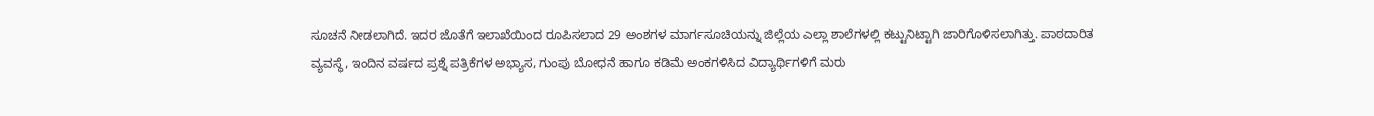ಸೂಚನೆ ನೀಡಲಾಗಿದೆ. ಇದರ ಜೊತೆಗೆ ಇಲಾಖೆಯಿಂದ ರೂಪಿಸಲಾದ 29 ಅಂಶಗಳ ಮಾರ್ಗಸೂಚಿಯನ್ನು ಜಿಲ್ಲೆಯ ಎಲ್ಲಾ ಶಾಲೆಗಳಲ್ಲಿ ಕಟ್ಟುನಿಟ್ಟಾಗಿ ಜಾರಿಗೊಳಿಸಲಾಗಿತ್ತು. ಪಾಠದಾರಿತ ವ್ಯವಸ್ಥೆ, ಇಂದಿನ ವರ್ಷದ ಪ್ರಶ್ನೆ ಪತ್ರಿಕೆಗಳ ಅಭ್ಯಾಸ, ಗುಂಪು ಬೋಧನೆ ಹಾಗೂ ಕಡಿಮೆ ಅಂಕಗಳಿಸಿದ ವಿದ್ಯಾರ್ಥಿಗಳಿಗೆ ಮರು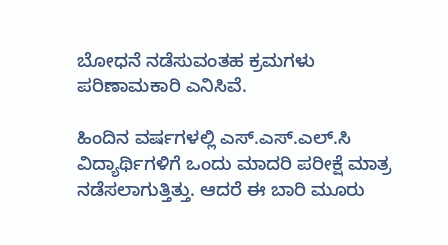ಬೋಧನೆ ನಡೆಸುವಂತಹ ಕ್ರಮಗಳು ಪರಿಣಾಮಕಾರಿ ಎನಿಸಿವೆ.

ಹಿಂದಿನ ವರ್ಷಗಳಲ್ಲಿ ಎಸ್.ಎಸ್.ಎಲ್.ಸಿ ವಿದ್ಯಾರ್ಥಿಗಳಿಗೆ ಒಂದು ಮಾದರಿ ಪರೀಕ್ಷೆ ಮಾತ್ರ ನಡೆಸಲಾಗುತ್ತಿತ್ತು. ಆದರೆ ಈ ಬಾರಿ ಮೂರು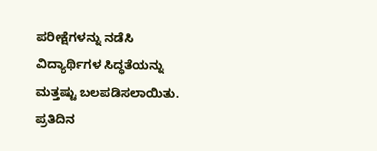ಪರೀಕ್ಷೆಗಳನ್ನು ನಡೆಸಿ ವಿದ್ಯಾರ್ಥಿಗಳ ಸಿದ್ಧತೆಯನ್ನು ಮತ್ತಷ್ಟು ಬಲಪಡಿಸಲಾಯಿತು. ಪ್ರತಿದಿನ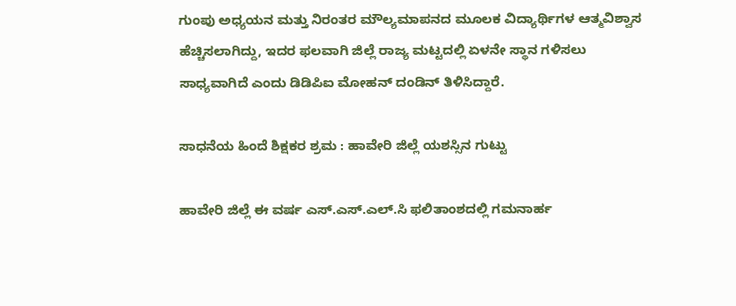ಗುಂಪು ಅಧ್ಯಯನ ಮತ್ತು ನಿರಂತರ ಮೌಲ್ಯಮಾಪನದ ಮೂಲಕ ವಿದ್ಯಾರ್ಥಿಗಳ ಆತ್ಮವಿಶ್ವಾಸ ಹೆಚ್ಚಿಸಲಾಗಿದ್ದು, ಇದರ ಫಲವಾಗಿ ಜಿಲ್ಲೆ ರಾಜ್ಯ ಮಟ್ಟದಲ್ಲಿ ಏಳನೇ ಸ್ಥಾನ ಗಳಿಸಲು ಸಾಧ್ಯವಾಗಿದೆ ಎಂದು ಡಿಡಿಪಿಐ ಮೋಹನ್ ದಂಡಿನ್ ತಿಳಿಸಿದ್ದಾರೆ.

ಸಾಧನೆಯ ಹಿಂದೆ ಶಿಕ್ಷಕರ ಶ್ರಮ : ಹಾವೇರಿ ಜಿಲ್ಲೆ ಯಶಸ್ಸಿನ ಗುಟ್ಟು

ಹಾವೇರಿ ಜಿಲ್ಲೆ ಈ ವರ್ಷ ಎಸ್.ಎಸ್.ಎಲ್.ಸಿ ಫಲಿತಾಂಶದಲ್ಲಿ ಗಮನಾರ್ಹ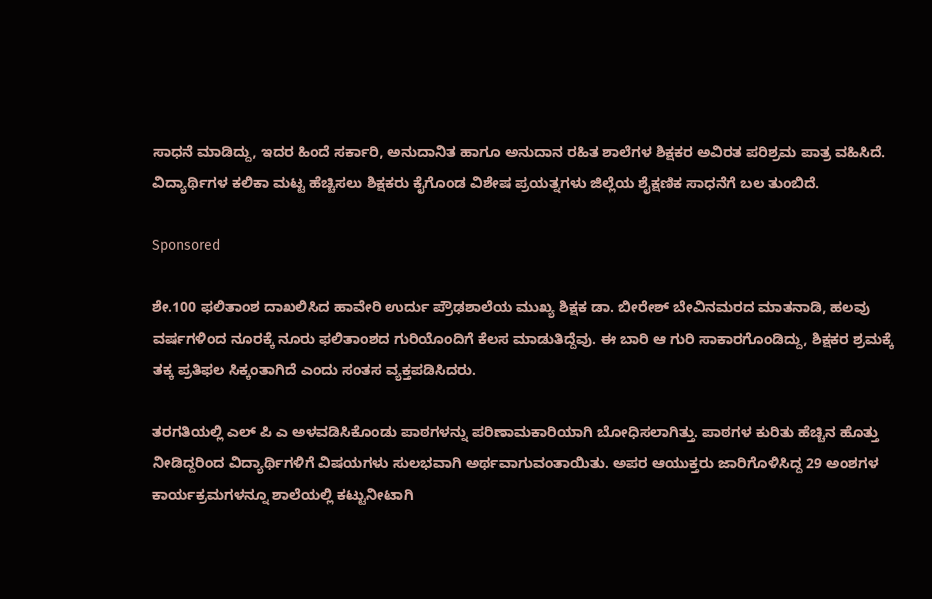ಸಾಧನೆ ಮಾಡಿದ್ದು, ಇದರ ಹಿಂದೆ ಸರ್ಕಾರಿ, ಅನುದಾನಿತ ಹಾಗೂ ಅನುದಾನ ರಹಿತ ಶಾಲೆಗಳ ಶಿಕ್ಷಕರ ಅವಿರತ ಪರಿಶ್ರಮ ಪಾತ್ರ ವಹಿಸಿದೆ. ವಿದ್ಯಾರ್ಥಿಗಳ ಕಲಿಕಾ ಮಟ್ಟ ಹೆಚ್ಚಿಸಲು ಶಿಕ್ಷಕರು ಕೈಗೊಂಡ ವಿಶೇಷ ಪ್ರಯತ್ನಗಳು ಜಿಲ್ಲೆಯ ಶೈಕ್ಷಣಿಕ ಸಾಧನೆಗೆ ಬಲ ತುಂಬಿದೆ.

Sponsored

ಶೇ.100 ಫಲಿತಾಂಶ ದಾಖಲಿಸಿದ ಹಾವೇರಿ ಉರ್ದು ಪ್ರೌಢಶಾಲೆಯ ಮುಖ್ಯ ಶಿಕ್ಷಕ ಡಾ. ಬೀರೇಶ್ ಬೇವಿನಮರದ ಮಾತನಾಡಿ, ಹಲವು ವರ್ಷಗಳಿಂದ ನೂರಕ್ಕೆ ನೂರು ಫಲಿತಾಂಶದ ಗುರಿಯೊಂದಿಗೆ ಕೆಲಸ ಮಾಡುತಿದ್ದೆವು. ಈ ಬಾರಿ ಆ ಗುರಿ ಸಾಕಾರಗೊಂಡಿದ್ದು, ಶಿಕ್ಷಕರ ಶ್ರಮಕ್ಕೆ ತಕ್ಕ ಪ್ರತಿಫಲ ಸಿಕ್ಕಂತಾಗಿದೆ ಎಂದು ಸಂತಸ ವ್ಯಕ್ತಪಡಿಸಿದರು.

ತರಗತಿಯಲ್ಲಿ ಎಲ್ ಪಿ ಎ ಅಳವಡಿಸಿಕೊಂಡು ಪಾಠಗಳನ್ನು ಪರಿಣಾಮಕಾರಿಯಾಗಿ ಬೋಧಿಸಲಾಗಿತ್ತು. ಪಾಠಗಳ ಕುರಿತು ಹೆಚ್ಚಿನ ಹೊತ್ತು ನೀಡಿದ್ದರಿಂದ ವಿದ್ಯಾರ್ಥಿಗಳಿಗೆ ವಿಷಯಗಳು ಸುಲಭವಾಗಿ ಅರ್ಥವಾಗುವಂತಾಯಿತು. ಅಪರ ಆಯುಕ್ತರು ಜಾರಿಗೊಳಿಸಿದ್ದ 29 ಅಂಶಗಳ ಕಾರ್ಯಕ್ರಮಗಳನ್ನೂ ಶಾಲೆಯಲ್ಲಿ ಕಟ್ಟುನೀಟಾಗಿ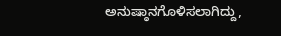ಅನುಷ್ಠಾನಗೊಳಿಸಲಾಗಿದ್ದು,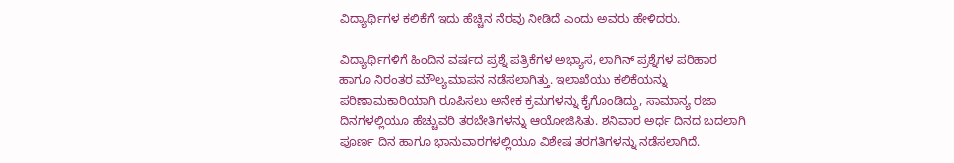ವಿದ್ಯಾರ್ಥಿಗಳ ಕಲಿಕೆಗೆ ಇದು ಹೆಚ್ಚಿನ ನೆರವು ನೀಡಿದೆ ಎಂದು ಅವರು ಹೇಳಿದರು.

ವಿದ್ಯಾರ್ಥಿಗಳಿಗೆ ಹಿಂದಿನ ವರ್ಷದ ಪ್ರಶ್ನೆ ಪತ್ರಿಕೆಗಳ ಅಭ್ಯಾಸ, ಲಾಗಿನ್ ಪ್ರಶ್ನೆಗಳ ಪರಿಹಾರ ಹಾಗೂ ನಿರಂತರ ಮೌಲ್ಯಮಾಪನ ನಡೆಸಲಾಗಿತ್ತು. ಇಲಾಖೆಯು ಕಲಿಕೆಯನ್ನು ಪರಿಣಾಮಕಾರಿಯಾಗಿ ರೂಪಿಸಲು ಅನೇಕ ಕ್ರಮಗಳನ್ನು ಕೈಗೊಂಡಿದ್ದು, ಸಾಮಾನ್ಯ ರಜಾ ದಿನಗಳಲ್ಲಿಯೂ ಹೆಚ್ಚುವರಿ ತರಬೇತಿಗಳನ್ನು ಆಯೋಜಿಸಿತು. ಶನಿವಾರ ಅರ್ಧ ದಿನದ ಬದಲಾಗಿ ಪೂರ್ಣ ದಿನ ಹಾಗೂ ಭಾನುವಾರಗಳಲ್ಲಿಯೂ ವಿಶೇಷ ತರಗತಿಗಳನ್ನು ನಡೆಸಲಾಗಿದೆ.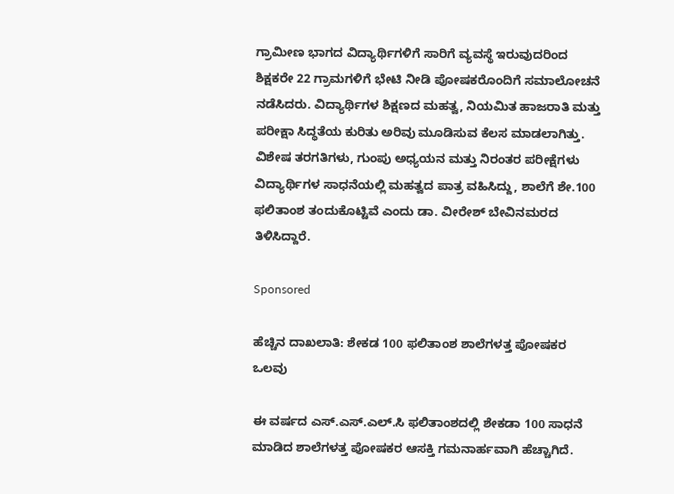ಗ್ರಾಮೀಣ ಭಾಗದ ವಿದ್ಯಾರ್ಥಿಗಳಿಗೆ ಸಾರಿಗೆ ವ್ಯವಸ್ಥೆ ಇರುವುದರಿಂದ ಶಿಕ್ಷಕರೇ 22 ಗ್ರಾಮಗಳಿಗೆ ಭೇಟಿ ನೀಡಿ ಪೋಷಕರೊಂದಿಗೆ ಸಮಾಲೋಚನೆ ನಡೆಸಿದರು. ವಿದ್ಯಾರ್ಥಿಗಳ ಶಿಕ್ಷಣದ ಮಹತ್ವ, ನಿಯಮಿತ ಹಾಜರಾತಿ ಮತ್ತು ಪರೀಕ್ಷಾ ಸಿದ್ಧತೆಯ ಕುರಿತು ಅರಿವು ಮೂಡಿಸುವ ಕೆಲಸ ಮಾಡಲಾಗಿತ್ತು. ವಿಶೇಷ ತರಗತಿಗಳು, ಗುಂಪು ಅಧ್ಯಯನ ಮತ್ತು ನಿರಂತರ ಪರೀಕ್ಷೆಗಳು ವಿದ್ಯಾರ್ಥಿಗಳ ಸಾಧನೆಯಲ್ಲಿ ಮಹತ್ವದ ಪಾತ್ರ ವಹಿಸಿದ್ದು, ಶಾಲೆಗೆ ಶೇ.100 ಫಲಿತಾಂಶ ತಂದುಕೊಟ್ಟಿವೆ ಎಂದು ಡಾ. ವೀರೇಶ್ ಬೇವಿನಮರದ ತಿಳಿಸಿದ್ದಾರೆ.

Sponsored

ಹೆಚ್ಚಿನ ದಾಖಲಾತಿ: ಶೇಕಡ 100 ಫಲಿತಾಂಶ ಶಾಲೆಗಳತ್ತ ಪೋಷಕರ ಒಲವು

ಈ ವರ್ಷದ ಎಸ್.ಎಸ್.ಎಲ್.ಸಿ ಫಲಿತಾಂಶದಲ್ಲಿ ಶೇಕಡಾ 100 ಸಾಧನೆ ಮಾಡಿದ ಶಾಲೆಗಳತ್ತ ಪೋಷಕರ ಆಸಕ್ತಿ ಗಮನಾರ್ಹವಾಗಿ ಹೆಚ್ಚಾಗಿದೆ.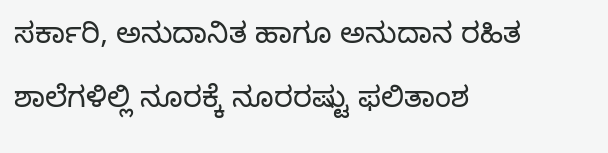ಸರ್ಕಾರಿ, ಅನುದಾನಿತ ಹಾಗೂ ಅನುದಾನ ರಹಿತ ಶಾಲೆಗಳಿಲ್ಲಿ ನೂರಕ್ಕೆ ನೂರರಷ್ಟು ಫಲಿತಾಂಶ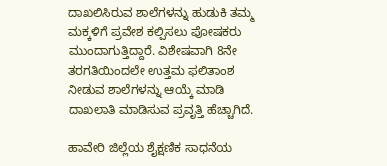ದಾಖಲಿಸಿರುವ ಶಾಲೆಗಳನ್ನು ಹುಡುಕಿ ತಮ್ಮ ಮಕ್ಕಳಿಗೆ ಪ್ರವೇಶ ಕಲ್ಪಿಸಲು ಪೋಷಕರು ಮುಂದಾಗುತ್ತಿದ್ದಾರೆ. ವಿಶೇಷವಾಗಿ 8ನೇ ತರಗತಿಯಿಂದಲೇ ಉತ್ತಮ ಫಲಿತಾಂಶ ನೀಡುವ ಶಾಲೆಗಳನ್ನು ಆಯ್ಕೆ ಮಾಡಿ ದಾಖಲಾತಿ ಮಾಡಿಸುವ ಪ್ರವೃತ್ತಿ ಹೆಚ್ಚಾಗಿದೆ.

ಹಾವೇರಿ ಜಿಲ್ಲೆಯ ಶೈಕ್ಷಣಿಕ ಸಾಧನೆಯ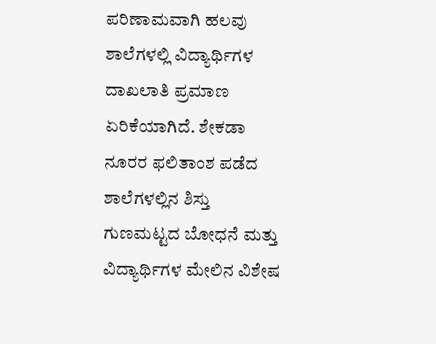ಪರಿಣಾಮವಾಗಿ ಹಲವು ಶಾಲೆಗಳಲ್ಲಿ ವಿದ್ಯಾರ್ಥಿಗಳ ದಾಖಲಾತಿ ಪ್ರಮಾಣ ಏರಿಕೆಯಾಗಿದೆ. ಶೇಕಡಾ ನೂರರ ಫಲಿತಾಂಶ ಪಡೆದ ಶಾಲೆಗಳಲ್ಲಿನ ಶಿಸ್ತು ಗುಣಮಟ್ಟದ ಬೋಧನೆ ಮತ್ತು ವಿದ್ಯಾರ್ಥಿಗಳ ಮೇಲಿನ ವಿಶೇಷ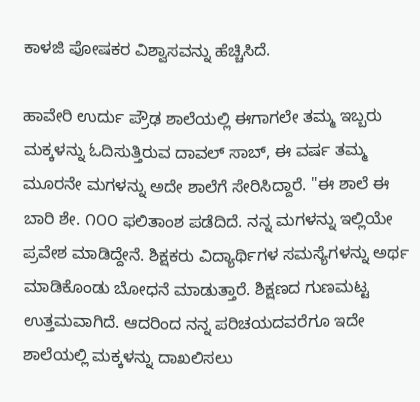ಕಾಳಜಿ ಪೋಷಕರ ವಿಶ್ವಾಸವನ್ನು ಹೆಚ್ಚಿಸಿದೆ.

ಹಾವೇರಿ ಉರ್ದು ಪ್ರೌಢ ಶಾಲೆಯಲ್ಲಿ ಈಗಾಗಲೇ ತಮ್ಮ ಇಬ್ಬರು ಮಕ್ಕಳನ್ನು ಓದಿಸುತ್ತಿರುವ ದಾವಲ್ ಸಾಬ್, ಈ ವರ್ಷ ತಮ್ಮ ಮೂರನೇ ಮಗಳನ್ನು ಅದೇ ಶಾಲೆಗೆ ಸೇರಿಸಿದ್ದಾರೆ. "ಈ ಶಾಲೆ ಈ ಬಾರಿ ಶೇ. ೧೦೦ ಫಲಿತಾಂಶ ಪಡೆದಿದೆ. ನನ್ನ ಮಗಳನ್ನು ಇಲ್ಲಿಯೇ ಪ್ರವೇಶ ಮಾಡಿದ್ದೇನೆ. ಶಿಕ್ಷಕರು ವಿದ್ಯಾರ್ಥಿಗಳ ಸಮಸ್ಯೆಗಳನ್ನು ಅರ್ಥ ಮಾಡಿಕೊಂಡು ಬೋಧನೆ ಮಾಡುತ್ತಾರೆ. ಶಿಕ್ಷಣದ ಗುಣಮಟ್ಟ ಉತ್ತಮವಾಗಿದೆ. ಆದರಿಂದ ನನ್ನ ಪರಿಚಯದವರೆಗೂ ಇದೇ ಶಾಲೆಯಲ್ಲಿ ಮಕ್ಕಳನ್ನು ದಾಖಲಿಸಲು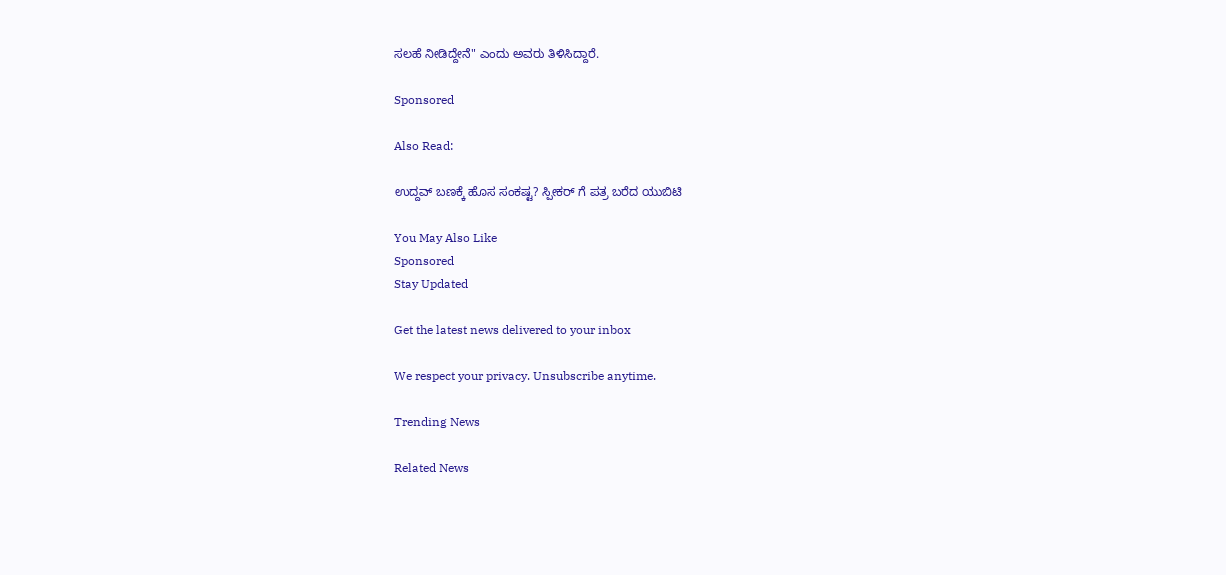ಸಲಹೆ ನೀಡಿದ್ದೇನೆ" ಎಂದು ಅವರು ತಿಳಿಸಿದ್ದಾರೆ.

Sponsored

Also Read:

ಉದ್ದವ್ ಬಣಕ್ಕೆ ಹೊಸ ಸಂಕಷ್ಟ? ಸ್ಪೀಕರ್ ಗೆ ಪತ್ರ ಬರೆದ ಯುಬಿಟಿ

You May Also Like
Sponsored
Stay Updated

Get the latest news delivered to your inbox

We respect your privacy. Unsubscribe anytime.

Trending News

Related News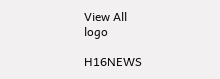View All
logo

H16NEWS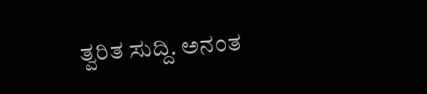ತ್ವರಿತ ಸುದ್ದಿ. ಅನಂತ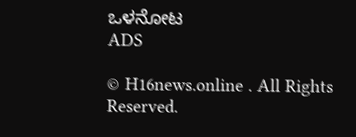ಒಳನೋಟ
ADS

© H16news.online . All Rights Reserved.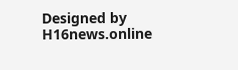Designed by H16news.online